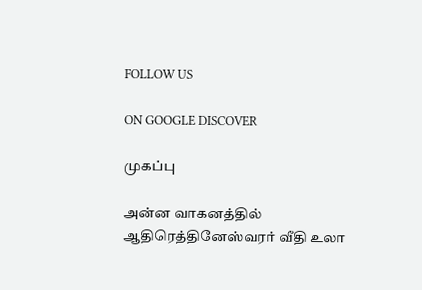FOLLOW US

ON GOOGLE DISCOVER

முகப்பு

அன்ன வாகனத்தில் ஆதிரெத்தினேஸ்வரர் வீதி உலா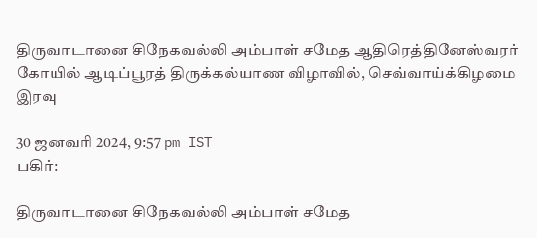திருவாடானை சிநேகவல்லி அம்பாள் சமேத ஆதிரெத்தினேஸ்வரர் கோயில் ஆடிப்பூரத் திருக்கல்யாண விழாவில், செவ்வாய்க்கிழமை இரவு

30 ஜனவரி 2024, 9:57 pm IST
பகிர்:

திருவாடானை சிநேகவல்லி அம்பாள் சமேத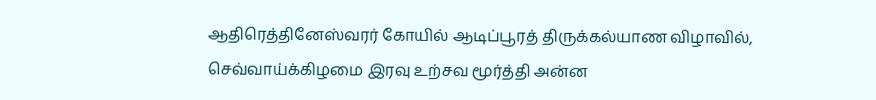ஆதிரெத்தினேஸ்வரர் கோயில் ஆடிப்பூரத் திருக்கல்யாண விழாவில், செவ்வாய்க்கிழமை இரவு உற்சவ மூர்த்தி அன்ன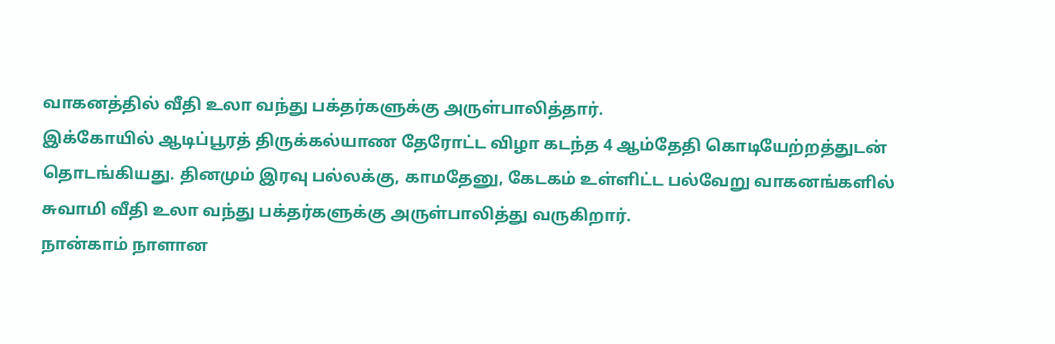வாகனத்தில் வீதி உலா வந்து பக்தர்களுக்கு அருள்பாலித்தார்.
இக்கோயில் ஆடிப்பூரத் திருக்கல்யாண தேரோட்ட விழா கடந்த 4 ஆம்தேதி கொடியேற்றத்துடன் தொடங்கியது. தினமும் இரவு பல்லக்கு, காமதேனு, கேடகம் உள்ளிட்ட பல்வேறு வாகனங்களில் சுவாமி வீதி உலா வந்து பக்தர்களுக்கு அருள்பாலித்து வருகிறார்.
நான்காம் நாளான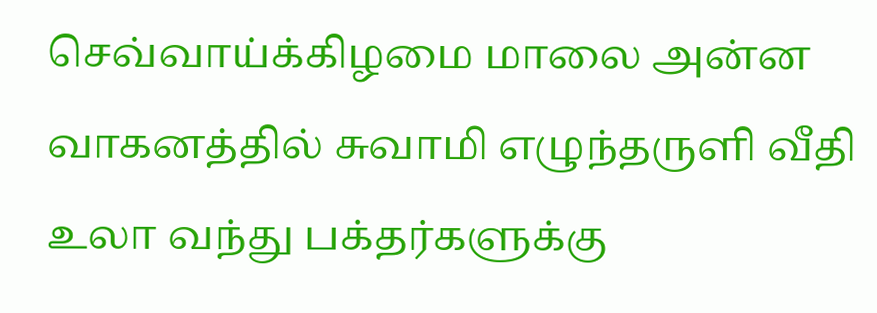செவ்வாய்க்கிழமை மாலை அன்ன வாகனத்தில் சுவாமி எழுந்தருளி வீதி உலா வந்து பக்தர்களுக்கு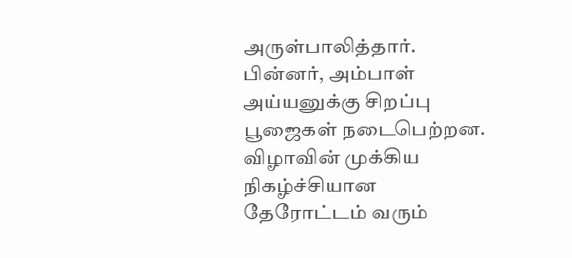அருள்பாலித்தார். பின்னர், அம்பாள்
அய்யனுக்கு சிறப்பு பூஜைகள் நடைபெற்றன.
விழாவின் முக்கிய நிகழ்ச்சியான தேரோட்டம் வரும்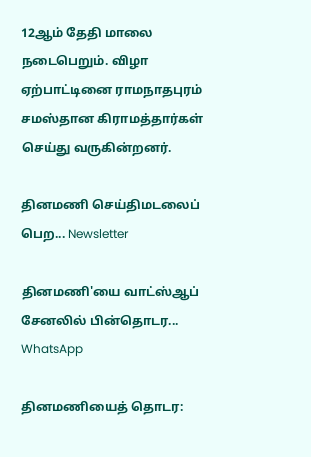12ஆம் தேதி மாலை நடைபெறும். விழா ஏற்பாட்டினை ராமநாதபுரம் சமஸ்தான கிராமத்தார்கள் செய்து வருகின்றனர்.

தினமணி செய்திமடலைப் பெற... Newsletter

தினமணி'யை வாட்ஸ்ஆப் சேனலில் பின்தொடர... WhatsApp

தினமணியைத் தொடர: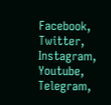Facebook, Twitter, Instagram, Youtube, Telegram,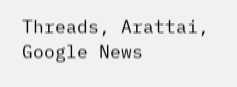Threads, Arattai, Google News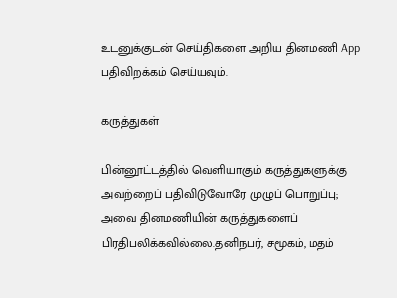உடனுக்குடன் செய்திகளை அறிய தினமணி App பதிவிறக்கம் செய்யவும்.

கருத்துகள்

பின்னூட்டத்தில் வெளியாகும் கருத்துகளுக்கு அவற்றைப் பதிவிடுவோரே முழுப் பொறுப்பு; அவை தினமணியின் கருத்துகளைப் பிரதிபலிக்கவில்லை.தனிநபர், சமூகம், மதம்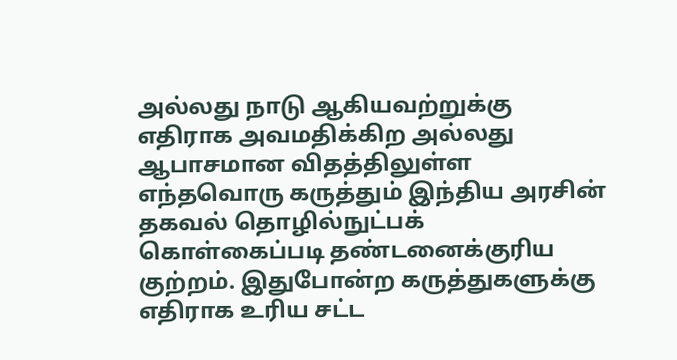அல்லது நாடு ஆகியவற்றுக்கு எதிராக அவமதிக்கிற அல்லது ஆபாசமான விதத்திலுள்ள எந்தவொரு கருத்தும் இந்திய அரசின் தகவல் தொழில்நுட்பக் கொள்கைப்படி தண்டனைக்குரிய குற்றம். இதுபோன்ற கருத்துகளுக்கு எதிராக உரிய சட்ட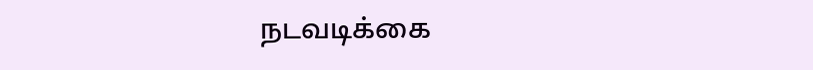நடவடிக்கை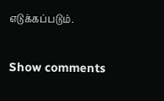எடுக்கப்படும்.

Show comments